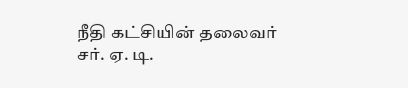நீதி கட்சியின் தலைவர் சர். ஏ. டி.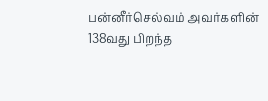பன்னீர்செல்வம் அவர்களின் 138வது பிறந்த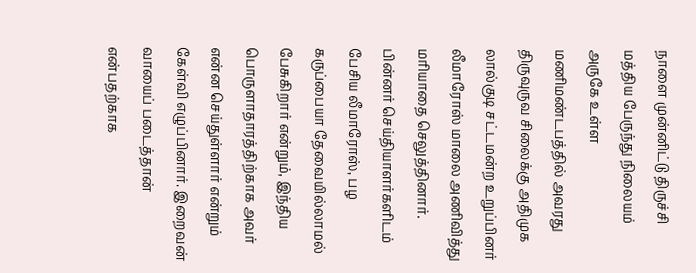நாளை முன்னிட்டு திருச்சி மத்திய பேருந்து நிலையம் அருகே உள்ள மணிமண்டபத்தில் அவரது திருவுருவ சிலைக்கு அதிமுக லால்குடி சட்டமன்ற உறுப்பினர் லீமாரோஸ் மாலை அணிவித்து மரியாதை செலுத்தினார். பின்னர் செய்தியாளர்களிடம் பேசிய லீமாரோஸ், பழ கருப்பையா தேவையில்லாமல் பேசுகிறார் என்றும், இந்திய பொருளாதாரத்திற்காக அவர் என்ன செய்துள்ளார் என்றும் கேள்வி எழுப்பினார். இறைவன் வாயைப் படைத்தான் என்பதற்காக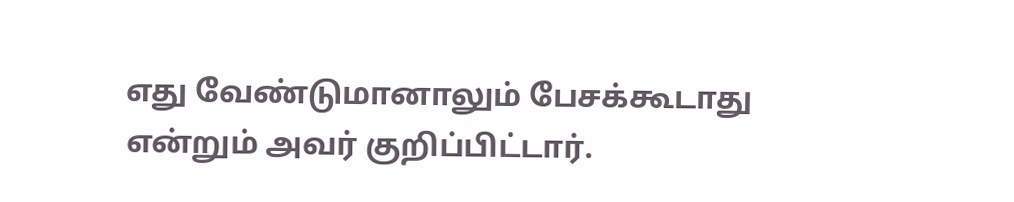எது வேண்டுமானாலும் பேசக்கூடாது என்றும் அவர் குறிப்பிட்டார்.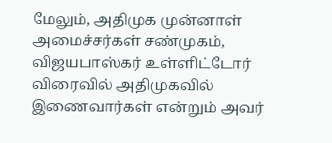மேலும், அதிமுக முன்னாள் அமைச்சர்கள் சண்முகம், விஜயபாஸ்கர் உள்ளிட்டோர் விரைவில் அதிமுகவில் இணைவார்கள் என்றும் அவர்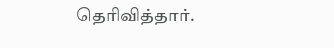தெரிவித்தார்.